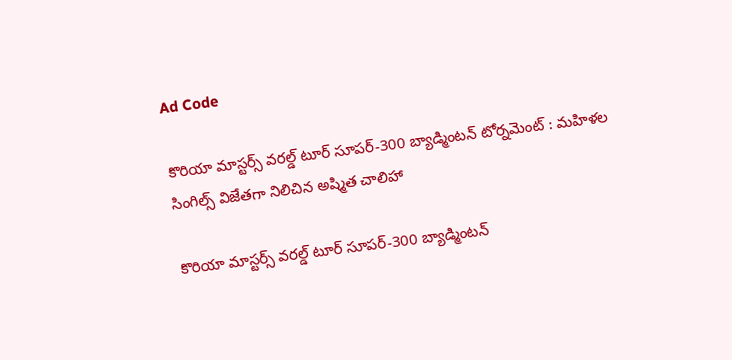Ad Code

కొరియా మాస్టర్స్‌ వరల్డ్‌ టూర్‌ సూపర్‌-300 బ్యాడ్మింటన్‌ టోర్నమెంట్‌ : మహిళల సింగిల్స్ విజేతగా నిలిచిన అష్మిత చాలిహా

కొరియా మాస్టర్స్‌ వరల్డ్‌ టూర్‌ సూపర్‌-300 బ్యాడ్మింటన్‌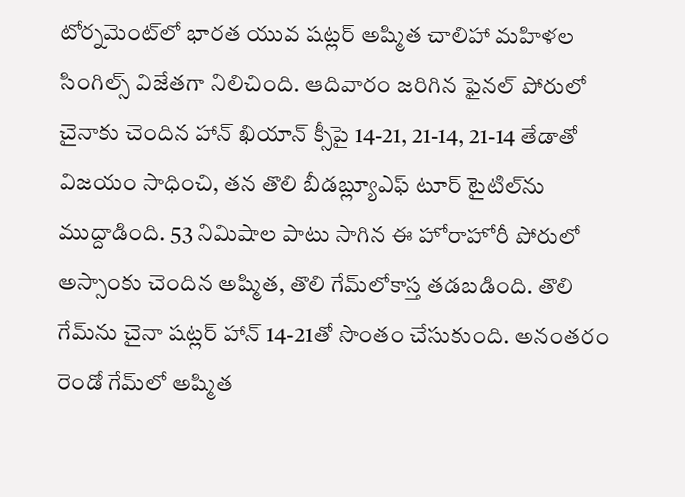టోర్నమెంట్‌లో భారత యువ షట్లర్ అష్మిత చాలిహా మహిళల సింగిల్స్ విజేతగా నిలిచింది. ఆదివారం జరిగిన ఫైనల్ పోరులో చైనాకు చెందిన హాన్ ఖియాన్ క్సీపై 14-21, 21-14, 21-14 తేడాతో విజయం సాధించి, తన తొలి బీడబ్ల్యూఎఫ్ టూర్‌ టైటిల్‌ను ముద్దాడింది. 53 నిమిషాల పాటు సాగిన ఈ హోరాహోరీ పోరులో అస్సాంకు చెందిన అష్మిత, తొలి గేమ్‌లోకాస్త తడబడింది. తొలి గేమ్‌ను చైనా షట్లర్ హాన్ 14-21తో సొంతం చేసుకుంది. అనంతరం రెండో గేమ్‌లో అష్మిత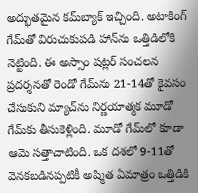అద్భుతమైన కమ్‌బ్యాక్ ఇచ్చింది. అటాకింగ్ గేమ్‌తో విరుచుకుపడి హాన్‌ను ఒత్తిడిలోకి నెట్టింది. ఈ అస్సాం షట్లర్ సంచలన ప్రదర్శనతో రెండో గేమ్‌ను 21-14తో కైవసం చేసుకుని మ్యాచ్‌ను నిర్ణయాత్మక మూడో గేమ్‌కు తీసుకెళ్లింది. మూడో గేమ్‌లో కూడా ఆమె సత్తాచాటింది. ఒక దశలో 9-11తో వెనకబడినప్పటికీ అష్మిత ఏమాత్రం ఒత్తిడికి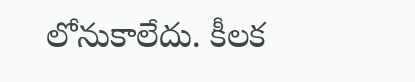లోనుకాలేదు. కీలక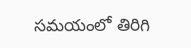సమయంలో తిరిగి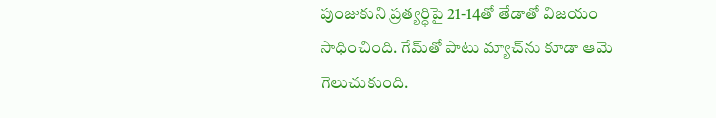పుంజుకుని ప్రత్యర్ధిపై 21-14తో తేడాతో విజయం సాధించింది. గేమ్‌తో పాటు మ్యాచ్‌ను కూడా ఆమె గెలుచుకుంది.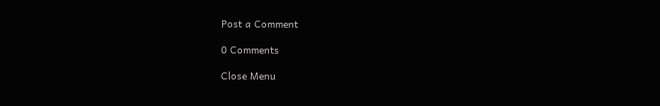Post a Comment

0 Comments

Close Menu